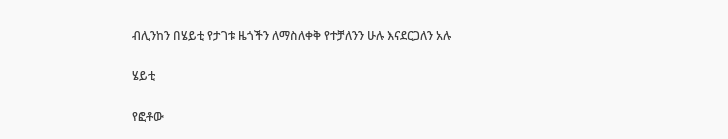ብሊንከን በሄይቲ የታገቱ ዜጎችን ለማስለቀቅ የተቻለንን ሁሉ እናደርጋለን አሉ

ሄይቲ

የፎቶው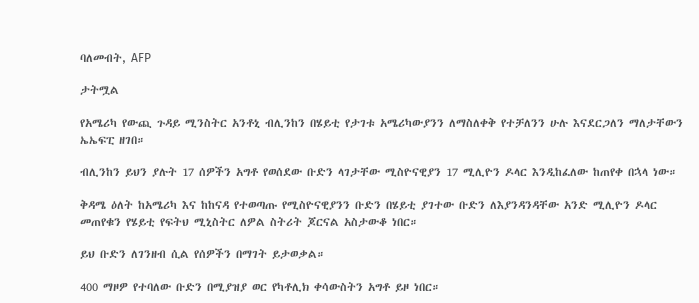ባለመብት, AFP

ታትሟል

የአሜሪካ የውጪ ጉዳይ ሚንስትር አንቶኒ ብሊንከን በሄይቲ የታገቱ አሜሪካውያንን ለማስለቀቅ የተቻለንን ሁሉ እናደርጋለን ማለታቸውን ኤኤፍፒ ዘገበ።

ብሊንከን ይህን ያሉት 17 ሰዎችን አግቶ የወሰደው ቡድን ላገታቸው ሚስዮናዊያን 17 ሚሊዮን ዶላር እንዲከፈለው ከጠየቀ በኋላ ነው።

ቅዳሜ ዕለት ከአሜሪካ እና ከከናዳ የተወጣጡ የሚስዮናዊያንን ቡድን በሄይቲ ያገተው ቡድን ለእያንዳንዳቸው አንድ ሚሊዮን ዶላር መጠየቁን የሄይቲ የፍትህ ሚኒስትር ለዎል ስትሪት ጆርናል አስታውቆ ነበር።

ይህ ቡድን ለገንዘብ ሲል የሰዎችን በማገት ይታወቃል።

400 ማዞዎ የተባለው ቡድን በሚያዝያ ወር የካቶሊክ ቀሳውስትን አግቶ ይዞ ነበር።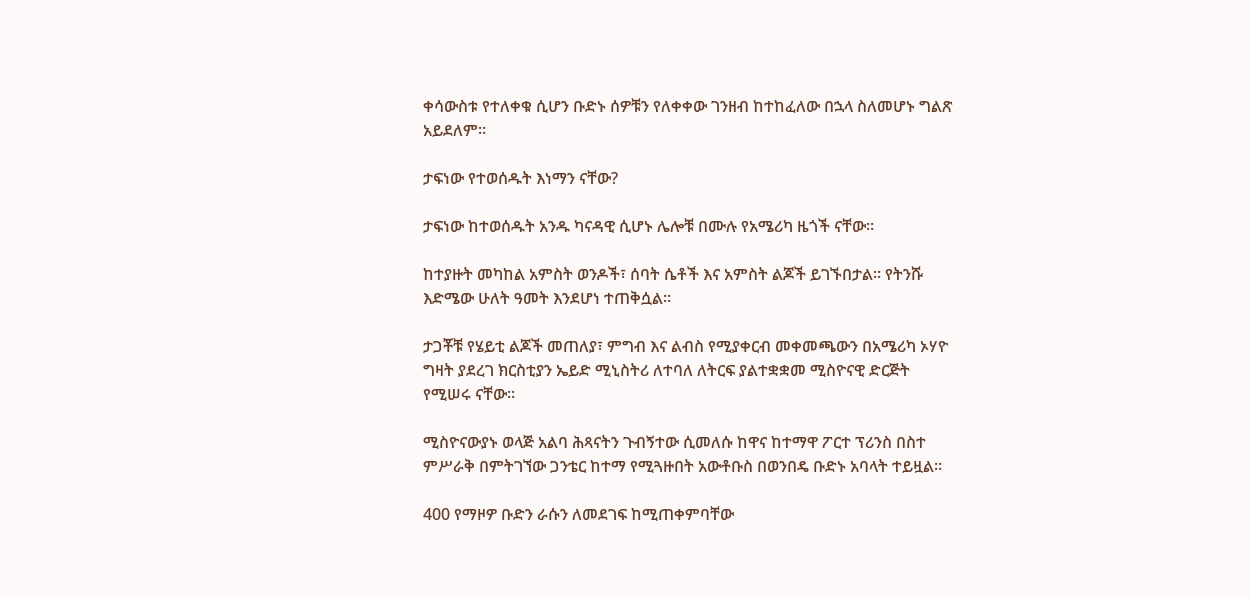ቀሳውስቱ የተለቀቁ ሲሆን ቡድኑ ሰዎቹን የለቀቀው ገንዘብ ከተከፈለው በኋላ ስለመሆኑ ግልጽ አይደለም።

ታፍነው የተወሰዱት እነማን ናቸው?

ታፍነው ከተወሰዱት አንዱ ካናዳዊ ሲሆኑ ሌሎቹ በሙሉ የአሜሪካ ዜጎች ናቸው።

ከተያዙት መካከል አምስት ወንዶች፣ ሰባት ሴቶች እና አምስት ልጆች ይገኙበታል። የትንሹ እድሜው ሁለት ዓመት እንደሆነ ተጠቅሷል።

ታጋቾቹ የሄይቲ ልጆች መጠለያ፣ ምግብ እና ልብስ የሚያቀርብ መቀመጫውን በአሜሪካ ኦሃዮ ግዛት ያደረገ ክርስቲያን ኤይድ ሚኒስትሪ ለተባለ ለትርፍ ያልተቋቋመ ሚስዮናዊ ድርጅት የሚሠሩ ናቸው።

ሚስዮናውያኑ ወላጅ አልባ ሕጻናትን ጉብኝተው ሲመለሱ ከዋና ከተማዋ ፖርተ ፕሪንስ በስተ ምሥራቅ በምትገኘው ጋንቴር ከተማ የሚጓዙበት አውቶቡስ በወንበዴ ቡድኑ አባላት ተይዟል።

400 የማዞዎ ቡድን ራሱን ለመደገፍ ከሚጠቀምባቸው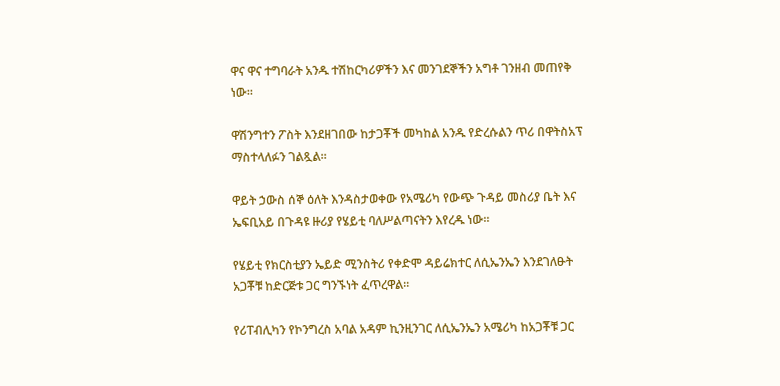ዋና ዋና ተግባራት አንዱ ተሽከርካሪዎችን እና መንገደኞችን አግቶ ገንዘብ መጠየቅ ነው።

ዋሽንግተን ፖስት እንደዘገበው ከታጋቾች መካከል አንዱ የድረሱልን ጥሪ በዋትስአፕ ማስተላለፉን ገልጿል።

ዋይት ኃውስ ሰኞ ዕለት እንዳስታወቀው የአሜሪካ የውጭ ጉዳይ መስሪያ ቤት እና ኤፍቢአይ በጉዳዩ ዙሪያ የሄይቲ ባለሥልጣናትን እየረዱ ነው።

የሄይቲ የክርስቲያን ኤይድ ሚንስትሪ የቀድሞ ዳይሬክተር ለሲኤንኤን እንደገለፁት አጋቾቹ ከድርጅቱ ጋር ግንኙነት ፈጥረዋል።

የሪፐብሊካን የኮንግረስ አባል አዳም ኪንዚንገር ለሲኤንኤን አሜሪካ ከአጋቾቹ ጋር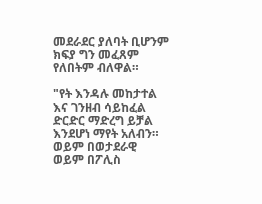መደራደር ያለባት ቢሆንም ክፍያ ግን መፈጸም የለበትም ብለዋል።

"የት እንዳሉ መከታተል እና ገንዘብ ሳይከፈል ድርድር ማድረግ ይቻል እንደሆነ ማየት አለብን። ወይም በወታደራዊ ወይም በፖሊስ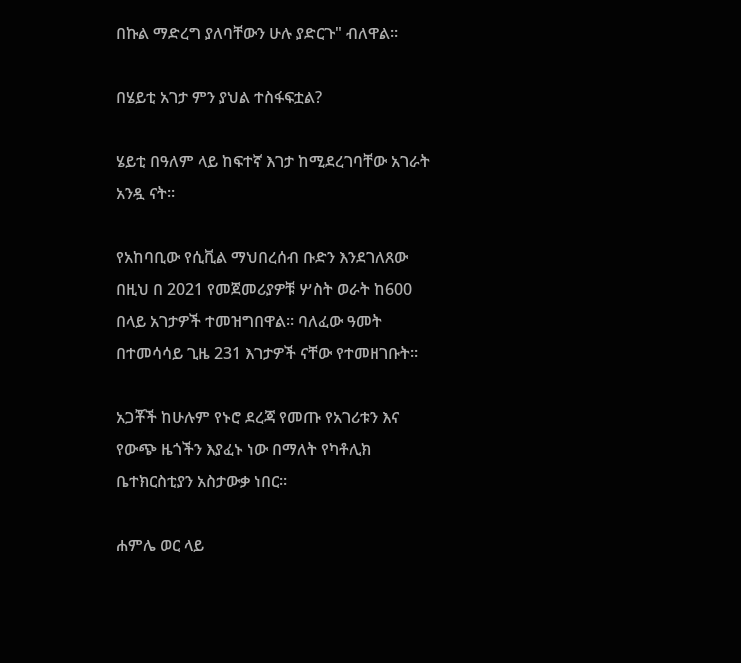በኩል ማድረግ ያለባቸውን ሁሉ ያድርጉ" ብለዋል።

በሄይቲ አገታ ምን ያህል ተስፋፍቷል?

ሄይቲ በዓለም ላይ ከፍተኛ እገታ ከሚደረገባቸው አገራት አንዷ ናት።

የአከባቢው የሲቪል ማህበረሰብ ቡድን እንደገለጸው በዚህ በ 2021 የመጀመሪያዎቹ ሦስት ወራት ከ600 በላይ አገታዎች ተመዝግበዋል። ባለፈው ዓመት በተመሳሳይ ጊዜ 231 እገታዎች ናቸው የተመዘገቡት።

አጋቾች ከሁሉም የኑሮ ደረጃ የመጡ የአገሪቱን እና የውጭ ዜጎችን እያፈኑ ነው በማለት የካቶሊክ ቤተክርስቲያን አስታውቃ ነበር።

ሐምሌ ወር ላይ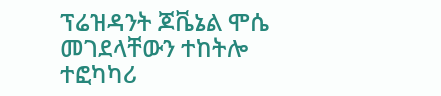ፕሬዝዳንት ጆቬኔል ሞሴ መገደላቸውን ተከትሎ ተፎካካሪ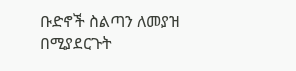ቡድኖች ስልጣን ለመያዝ በሚያደርጉት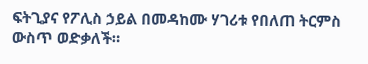ፍትጊያና የፖሊስ ኃይል በመዳከሙ ሃገሪቱ የበለጠ ትርምስ ውስጥ ወድቃለች።